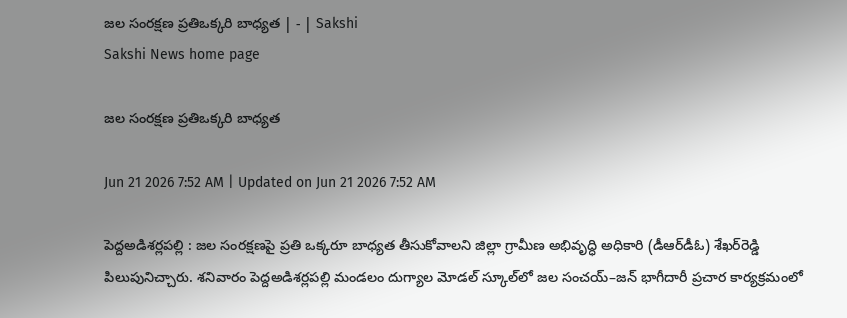జల సంరక్షణ ప్రతిఒక్కరి బాధ్యత | - | Sakshi
Sakshi News home page

జల సంరక్షణ ప్రతిఒక్కరి బాధ్యత

Jun 21 2026 7:52 AM | Updated on Jun 21 2026 7:52 AM

పెద్దఅడిశర్లపల్లి : జల సంరక్షణపై ప్రతి ఒక్కరూ బాధ్యత తీసుకోవాలని జిల్లా గ్రామీణ అభివృద్ధి అధికారి (డీఆర్‌డీఓ) శేఖర్‌రెడ్డి పిలుపునిచ్చారు. శనివారం పెద్దఅడిశర్లపల్లి మండలం దుగ్యాల మోడల్‌ స్కూల్‌లో జల సంచయ్‌–జన్‌ భాగీదారీ ప్రచార కార్యక్రమంలో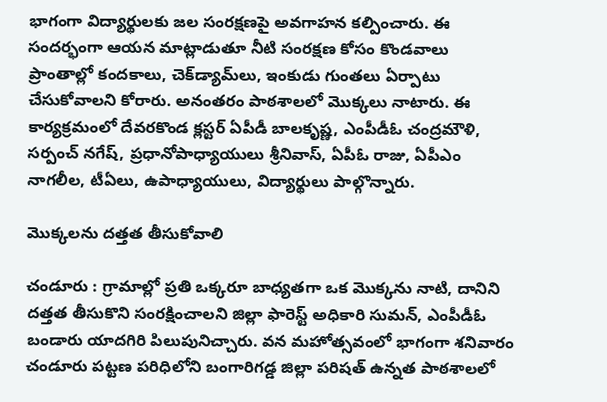భాగంగా విద్యార్థులకు జల సంరక్షణపై అవగాహన కల్పించారు. ఈ సందర్భంగా ఆయన మాట్లాడుతూ నీటి సంరక్షణ కోసం కొండవాలు ప్రాంతాల్లో కందకాలు, చెక్‌డ్యామ్‌లు, ఇంకుడు గుంతలు ఏర్పాటు చేసుకోవాలని కోరారు. అనంతరం పాఠశాలలో మొక్కలు నాటారు. ఈ కార్యక్రమంలో దేవరకొండ క్లస్టర్‌ ఏపీడీ బాలకృష్ణ, ఎంపీడీఓ చంద్రమౌళి, సర్పంచ్‌ నగేష్‌, ప్రధానోపాధ్యాయులు శ్రీనివాస్‌, ఏపీఓ రాజు, ఏపీఎం నాగలీల, టీఏలు, ఉపాధ్యాయులు, విద్యార్థులు పాల్గొన్నారు.

మొక్కలను దత్తత తీసుకోవాలి

చండూరు : గ్రామాల్లో ప్రతి ఒక్కరూ బాధ్యతగా ఒక మొక్కను నాటి, దానిని దత్తత తీసుకొని సంరక్షించాలని జిల్లా ఫారెస్ట్‌ అధికారి సుమన్‌, ఎంపీడీఓ బండారు యాదగిరి పిలుపునిచ్చారు. వన మహోత్సవంలో భాగంగా శనివారం చండూరు పట్టణ పరిధిలోని బంగారిగడ్డ జిల్లా పరిషత్‌ ఉన్నత పాఠశాలలో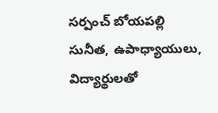సర్పంచ్‌ బోయపల్లి సునీత, ఉపాధ్యాయులు, విద్యార్థులతో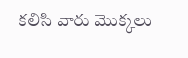కలిసి వారు మొక్కలు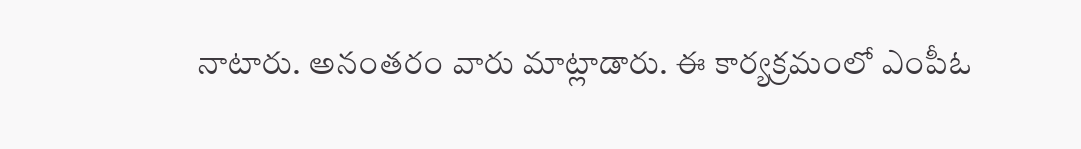నాటారు. అనంతరం వారు మాట్లాడారు. ఈ కార్యక్రమంలో ఎంపీఓ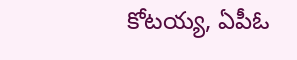కోటయ్య, ఏపీఓ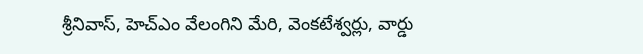శ్రీనివాస్‌, హెచ్‌ఎం వేలంగిని మేరి, వెంకటేశ్వర్లు, వార్డు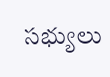సభ్యులు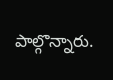పాల్గొన్నారు.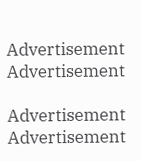Advertisement
Advertisement

Advertisement
Advertisement